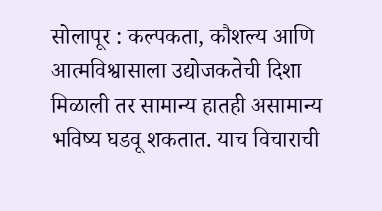सोलापूर : कल्पकता, कौशल्य आणि आत्मविश्वासाला उद्योजकतेची दिशा मिळाली तर सामान्य हातही असामान्य भविष्य घडवू शकतात. याच विचाराची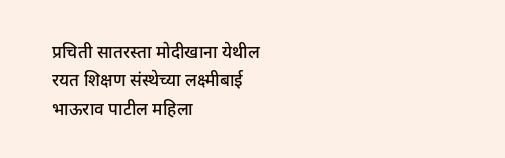प्रचिती सातरस्ता मोदीखाना येथील रयत शिक्षण संस्थेच्या लक्ष्मीबाई भाऊराव पाटील महिला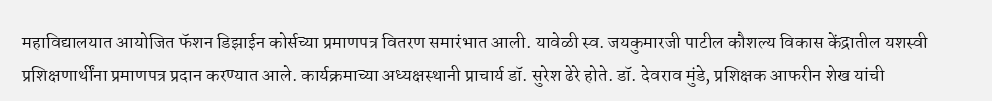महाविद्यालयात आयोजित फॅशन डिझाईन कोर्सच्या प्रमाणपत्र वितरण समारंभात आली. यावेळी स्व. जयकुमारजी पाटील कौशल्य विकास केंद्रातील यशस्वी प्रशिक्षणार्थींना प्रमाणपत्र प्रदान करण्यात आले. कार्यक्रमाच्या अध्यक्षस्थानी प्राचार्य डॉ. सुरेश ढेरे होते. डॉ. देवराव मुंडे, प्रशिक्षक आफरीन शेख यांची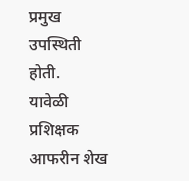प्रमुख उपस्थिती होती.
यावेळी प्रशिक्षक आफरीन शेख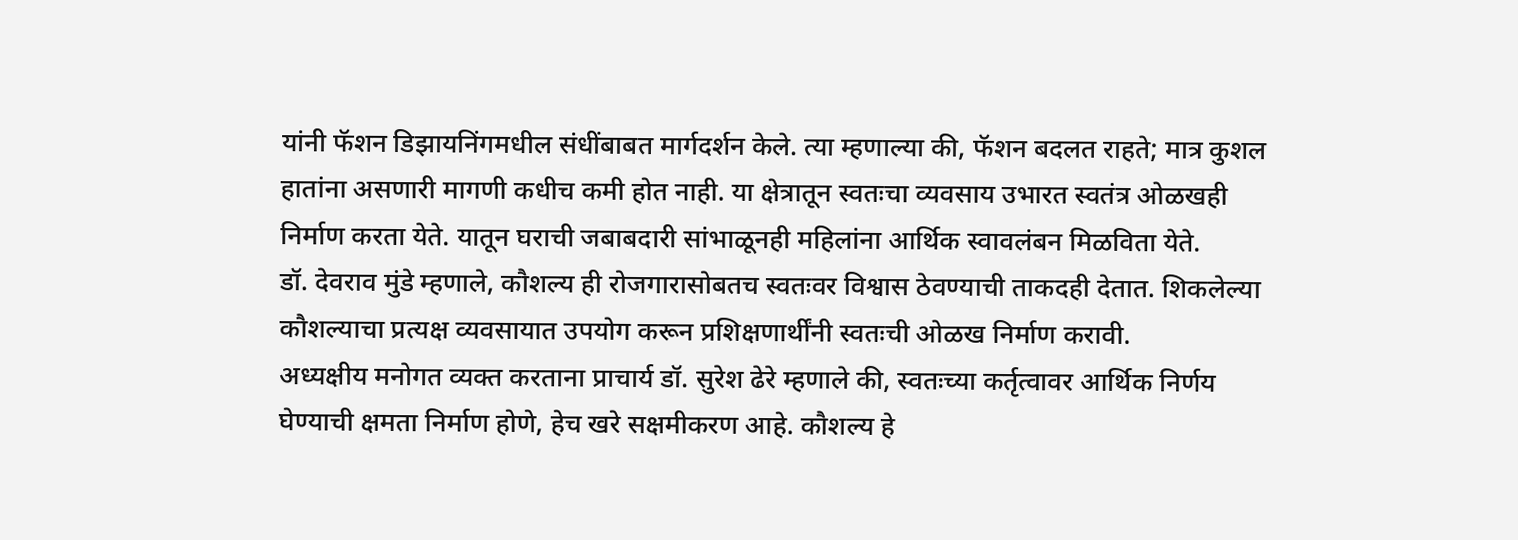यांनी फॅशन डिझायनिंगमधील संधींबाबत मार्गदर्शन केले. त्या म्हणाल्या की, फॅशन बदलत राहते; मात्र कुशल हातांना असणारी मागणी कधीच कमी होत नाही. या क्षेत्रातून स्वतःचा व्यवसाय उभारत स्वतंत्र ओळखही निर्माण करता येते. यातून घराची जबाबदारी सांभाळूनही महिलांना आर्थिक स्वावलंबन मिळविता येते.
डॉ. देवराव मुंडे म्हणाले, कौशल्य ही रोजगारासोबतच स्वतःवर विश्वास ठेवण्याची ताकदही देतात. शिकलेल्या कौशल्याचा प्रत्यक्ष व्यवसायात उपयोग करून प्रशिक्षणार्थींनी स्वतःची ओळख निर्माण करावी.
अध्यक्षीय मनोगत व्यक्त करताना प्राचार्य डॉ. सुरेश ढेरे म्हणाले की, स्वतःच्या कर्तृत्वावर आर्थिक निर्णय घेण्याची क्षमता निर्माण होणे, हेच खरे सक्षमीकरण आहे. कौशल्य हे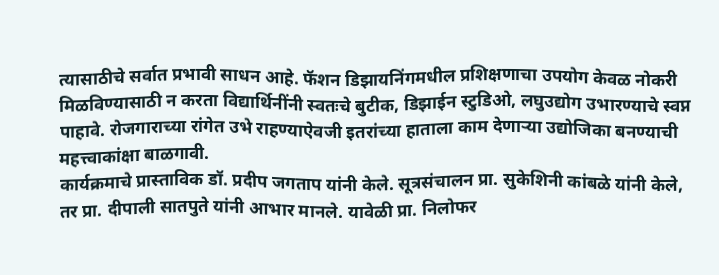त्यासाठीचे सर्वात प्रभावी साधन आहे. फॅशन डिझायनिंगमधील प्रशिक्षणाचा उपयोग केवळ नोकरी मिळविण्यासाठी न करता विद्यार्थिनींनी स्वतःचे बुटीक, डिझाईन स्टुडिओ, लघुउद्योग उभारण्याचे स्वप्न पाहावे. रोजगाराच्या रांगेत उभे राहण्याऐवजी इतरांच्या हाताला काम देणाऱ्या उद्योजिका बनण्याची महत्त्वाकांक्षा बाळगावी.
कार्यक्रमाचे प्रास्ताविक डॉ. प्रदीप जगताप यांनी केले. सूत्रसंचालन प्रा. सुकेशिनी कांबळे यांनी केले, तर प्रा. दीपाली सातपुते यांनी आभार मानले. यावेळी प्रा. निलोफर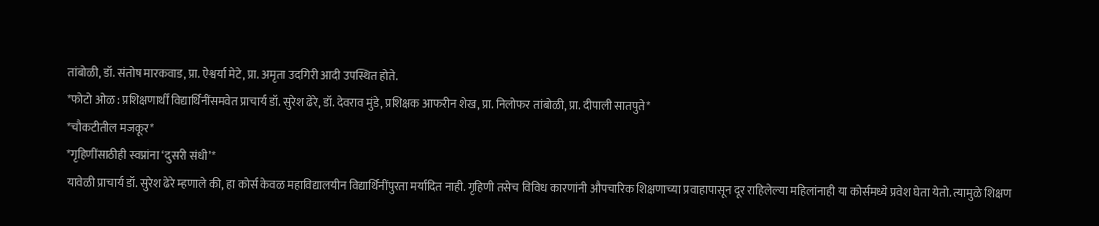तांबोळी, डॉ. संतोष मारकवाड, प्रा. ऐश्वर्या मेटे, प्रा. अमृता उदगिरी आदी उपस्थित होते.
*फोटो ओळ : प्रशिक्षणार्थीं विद्यार्थिनींसमवेत प्राचार्य डॉ. सुरेश ढेरे, डॉ. देवराव मुंडे, प्रशिक्षक आफरीन शेख, प्रा. निलोफर तांबोळी, प्रा. दीपाली सातपुते*
*चौकटीतील मजकूर*
*गृहिणींसाठीही स्वप्नांना ‘दुसरी संधी’*
यावेळी प्राचार्य डॉ. सुरेश ढेरे म्हणाले की, हा कोर्स केवळ महाविद्यालयीन विद्यार्थिनींपुरता मर्यादित नाही. गृहिणी तसेच विविध कारणांनी औपचारिक शिक्षणाच्या प्रवाहापासून दूर राहिलेल्या महिलांनाही या कोर्समध्ये प्रवेश घेता येतो. त्यामुळे शिक्षण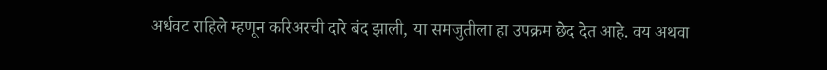अर्धवट राहिले म्हणून करिअरची दारे बंद झाली, या समजुतीला हा उपक्रम छेद देत आहे. वय अथवा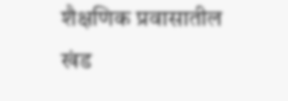शैक्षणिक प्रवासातील खंड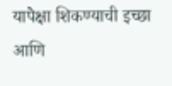यापेक्षा शिकण्याची इच्छा आणि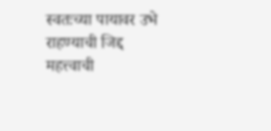स्वतःच्या पायावर उभे राहण्याची जिद्द महत्त्वाची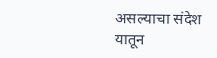असल्याचा संदेश यातून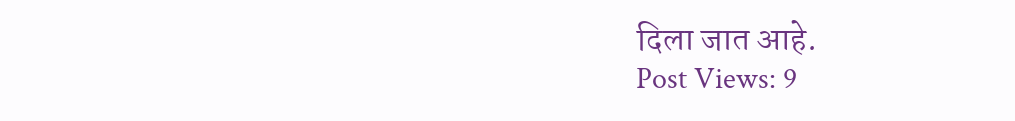दिला जात आहे.
Post Views: 9